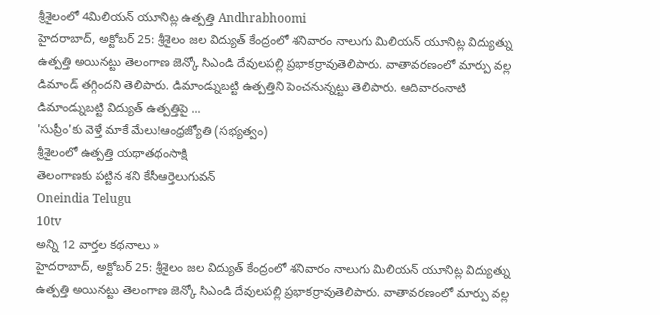శ్రీశైలంలో 4మిలియన్ యూనిట్ల ఉత్పత్తి Andhrabhoomi
హైదరాబాద్, అక్టోబర్ 25: శ్రీశైలం జల విద్యుత్ కేంద్రంలో శనివారం నాలుగు మిలియన్ యూనిట్ల విద్యుత్ను ఉత్పత్తి అయినట్టు తెలంగాణ జెన్కో సిఎండి దేవులపల్లి ప్రభాకర్రావుతెలిపారు. వాతావరణంలో మార్పు వల్ల డిమాండ్ తగ్గిందని తెలిపారు. డిమాండ్నుబట్టి ఉత్పత్తిని పెంచనున్నట్టు తెలిపారు. ఆదివారంనాటి డిమాండ్నుబట్టి విద్యుత్ ఉత్పత్తిపై ...
'సుప్రీం'కు వెళ్తే మాకే మేలు!ఆంధ్రజ్యోతి (సభ్యత్వం)
శ్రీశైలంలో ఉత్పత్తి యథాతథంసాక్షి
తెలంగాణకు పట్టిన శని కేసీఆర్తెలుగువన్
Oneindia Telugu
10tv
అన్ని 12 వార్తల కథనాలు »
హైదరాబాద్, అక్టోబర్ 25: శ్రీశైలం జల విద్యుత్ కేంద్రంలో శనివారం నాలుగు మిలియన్ యూనిట్ల విద్యుత్ను ఉత్పత్తి అయినట్టు తెలంగాణ జెన్కో సిఎండి దేవులపల్లి ప్రభాకర్రావుతెలిపారు. వాతావరణంలో మార్పు వల్ల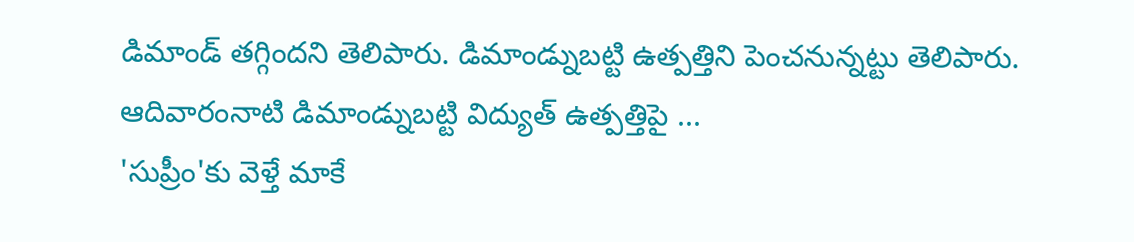డిమాండ్ తగ్గిందని తెలిపారు. డిమాండ్నుబట్టి ఉత్పత్తిని పెంచనున్నట్టు తెలిపారు. ఆదివారంనాటి డిమాండ్నుబట్టి విద్యుత్ ఉత్పత్తిపై ...
'సుప్రీం'కు వెళ్తే మాకే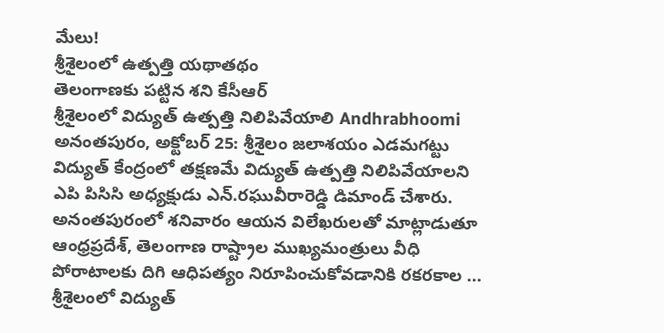మేలు!
శ్రీశైలంలో ఉత్పత్తి యథాతథం
తెలంగాణకు పట్టిన శని కేసీఆర్
శ్రీశైలంలో విద్యుత్ ఉత్పత్తి నిలిపివేయాలి Andhrabhoomi
అనంతపురం, అక్టోబర్ 25: శ్రీశైలం జలాశయం ఎడమగట్టు విద్యుత్ కేంద్రంలో తక్షణమే విద్యుత్ ఉత్పత్తి నిలిపివేయాలని ఎపి పిసిసి అధ్యక్షుడు ఎన్.రఘువీరారెడ్డి డిమాండ్ చేశారు. అనంతపురంలో శనివారం ఆయన విలేఖరులతో మాట్లాడుతూ ఆంధ్రప్రదేశ్, తెలంగాణ రాష్ట్రాల ముఖ్యమంత్రులు వీధి పోరాటాలకు దిగి ఆధిపత్యం నిరూపించుకోవడానికి రకరకాల ...
శ్రీశైలంలో విద్యుత్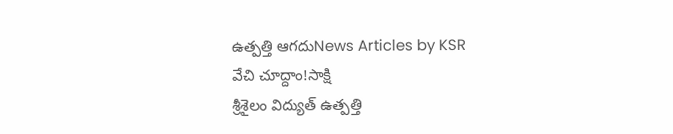ఉత్పత్తి ఆగదుNews Articles by KSR
వేచి చూద్దాం!సాక్షి
శ్రీశైలం విద్యుత్ ఉత్పత్తి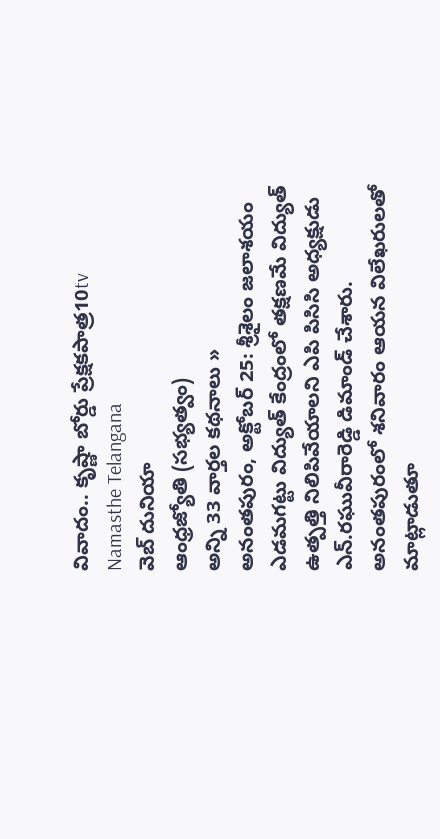వివాదం.. కృష్ణా బోర్డు ప్రేక్షకపాత్ర10tv
Namasthe Telangana
వెబ్ దునియా
ఆంధ్రజ్యోతి (సభ్యత్వం)
అన్ని 33 వార్తల కథనాలు »
అనంతపురం, అక్టోబర్ 25: శ్రీశైలం జలాశయం ఎడమగట్టు విద్యుత్ కేంద్రంలో తక్షణమే విద్యుత్ ఉత్పత్తి నిలిపివేయాలని ఎపి పిసిసి అధ్యక్షుడు ఎన్.రఘువీరారెడ్డి డిమాండ్ చేశారు. అనంతపురంలో శనివారం ఆయన విలేఖరులతో మాట్లాడుతూ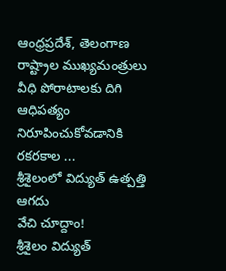ఆంధ్రప్రదేశ్, తెలంగాణ రాష్ట్రాల ముఖ్యమంత్రులు వీధి పోరాటాలకు దిగి ఆధిపత్యం నిరూపించుకోవడానికి రకరకాల ...
శ్రీశైలంలో విద్యుత్ ఉత్పత్తి ఆగదు
వేచి చూద్దాం!
శ్రీశైలం విద్యుత్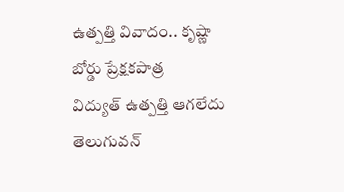ఉత్పత్తి వివాదం.. కృష్ణా బోర్డు ప్రేక్షకపాత్ర
విద్యుత్ ఉత్పత్తి ఆగలేదు తెలుగువన్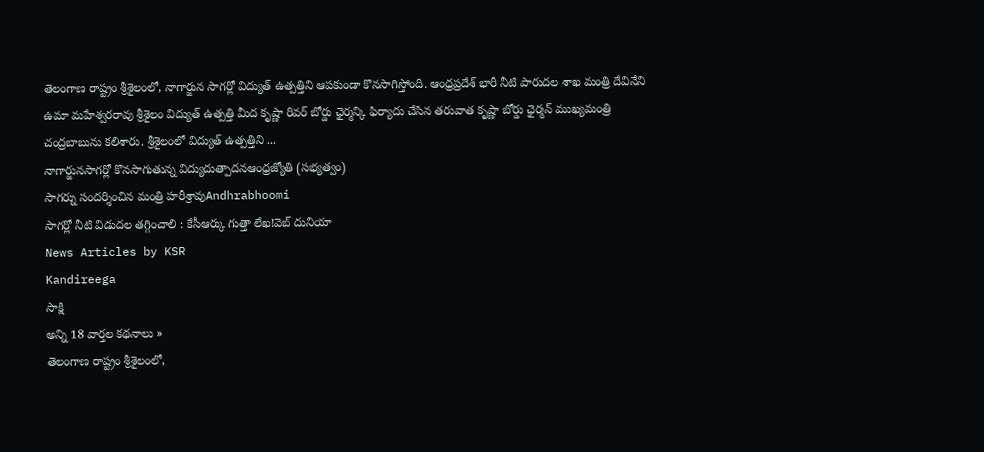తెలంగాణ రాష్ట్రం శ్రీశైలంలో, నాగార్జున సాగర్లో విద్యుత్ ఉత్పత్తిని ఆపకుండా కొనసాగిస్తోంది. ఆంధ్రప్రదేశ్ భారీ నీటి పారుదల శాఖ మంత్రి దేవినేని ఉమా మహేశ్వరరావు శ్రీశైలం విద్యుత్ ఉత్పత్తి మీద కృష్ణా రివర్ బోర్డు ఛైర్మన్కి ఫిర్యాదు చేసిన తరువాత కృష్ణా బోర్డు ఛైర్మన్ ముఖ్యమంత్రి చంద్రబాబును కలిశారు. శ్రీశైలంలో విద్యుత్ ఉత్పత్తిని ...
నాగార్జునసాగర్లో కొనసాగుతున్న విద్యుదుత్పాదనఆంధ్రజ్యోతి (సభ్యత్వం)
సాగర్ను సందర్శించిన మంత్రి హరీశ్రావుAndhrabhoomi
సాగర్లో నీటి విడుదల తగ్గించాలి : కేసీఆర్కు గుత్తా లేఖ!వెబ్ దునియా
News Articles by KSR
Kandireega
సాక్షి
అన్ని 18 వార్తల కథనాలు »
తెలంగాణ రాష్ట్రం శ్రీశైలంలో,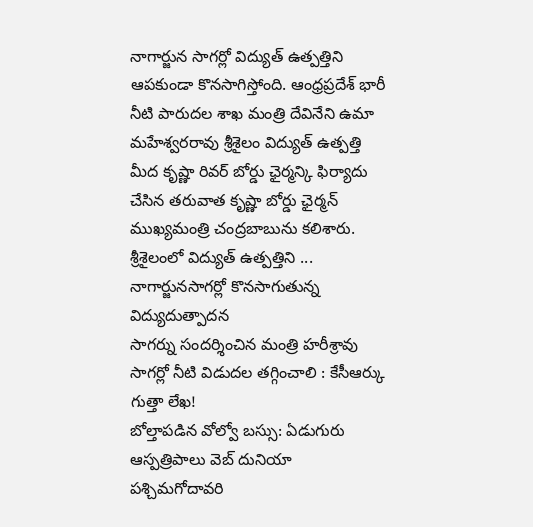నాగార్జున సాగర్లో విద్యుత్ ఉత్పత్తిని ఆపకుండా కొనసాగిస్తోంది. ఆంధ్రప్రదేశ్ భారీ నీటి పారుదల శాఖ మంత్రి దేవినేని ఉమా మహేశ్వరరావు శ్రీశైలం విద్యుత్ ఉత్పత్తి మీద కృష్ణా రివర్ బోర్డు ఛైర్మన్కి ఫిర్యాదు చేసిన తరువాత కృష్ణా బోర్డు ఛైర్మన్ ముఖ్యమంత్రి చంద్రబాబును కలిశారు. శ్రీశైలంలో విద్యుత్ ఉత్పత్తిని ...
నాగార్జునసాగర్లో కొనసాగుతున్న విద్యుదుత్పాదన
సాగర్ను సందర్శించిన మంత్రి హరీశ్రావు
సాగర్లో నీటి విడుదల తగ్గించాలి : కేసీఆర్కు గుత్తా లేఖ!
బోల్తాపడిన వోల్వో బస్సు: ఏడుగురు ఆస్పత్రిపాలు వెబ్ దునియా
పశ్చిమగోదావరి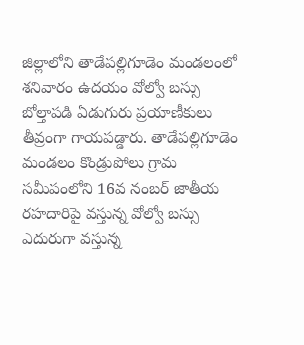జిల్లాలోని తాడేపల్లిగూడెం మండలంలో శనివారం ఉదయం వోల్వో బస్సు బోల్తాపడి ఏడుగురు ప్రయాణీకులు తీవ్రంగా గాయపడ్డారు. తాడేపల్లిగూడెం మండలం కొండ్రుపోలు గ్రామ సమీపంలోని 16వ నంబర్ జాతీయ రహదారిపై వస్తున్న వోల్వో బస్సు ఎదురుగా వస్తున్న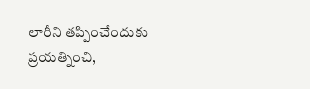లారీని తప్పించేందుకు ప్రయత్నించి,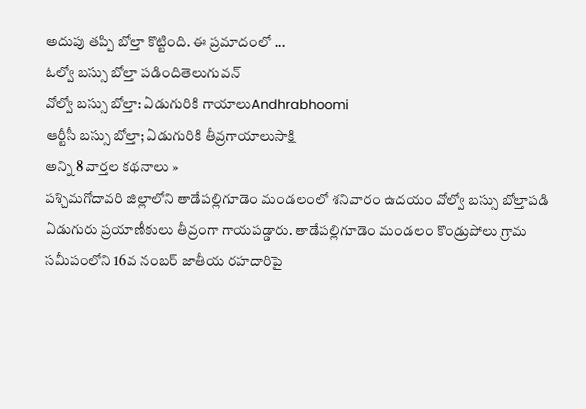అదుపు తప్పి బోల్తా కొట్టింది. ఈ ప్రమాదంలో ...
ఓల్వో బస్సు బోల్తా పడిందితెలుగువన్
వోల్వో బస్సు బోల్తా: ఏడుగురికి గాయాలుAndhrabhoomi
ఆర్టీసీ బస్సు బోల్తా; ఏడుగురికి తీవ్రగాయాలుసాక్షి
అన్ని 8 వార్తల కథనాలు »
పశ్చిమగోదావరి జిల్లాలోని తాడేపల్లిగూడెం మండలంలో శనివారం ఉదయం వోల్వో బస్సు బోల్తాపడి ఏడుగురు ప్రయాణీకులు తీవ్రంగా గాయపడ్డారు. తాడేపల్లిగూడెం మండలం కొండ్రుపోలు గ్రామ సమీపంలోని 16వ నంబర్ జాతీయ రహదారిపై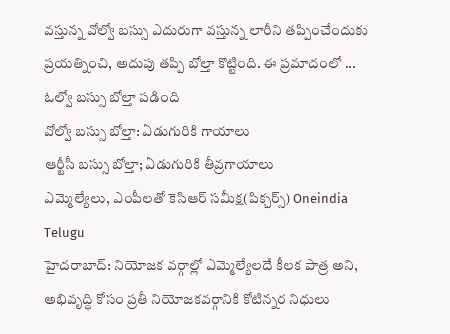వస్తున్న వోల్వో బస్సు ఎదురుగా వస్తున్న లారీని తప్పించేందుకు ప్రయత్నించి, అదుపు తప్పి బోల్తా కొట్టింది. ఈ ప్రమాదంలో ...
ఓల్వో బస్సు బోల్తా పడింది
వోల్వో బస్సు బోల్తా: ఏడుగురికి గాయాలు
ఆర్టీసీ బస్సు బోల్తా; ఏడుగురికి తీవ్రగాయాలు
ఎమ్మెల్యేలు, ఎంపీలతో కెసిఆర్ సమీక్ష(పిక్చర్స్) Oneindia Telugu
హైదరాబాద్: నియోజక వర్గాల్లో ఎమ్మెల్యేలదే కీలక పాత్ర అని, అభివృద్ధి కోసం ప్రతీ నియోజకవర్గానికి కోటిన్నర నిధులు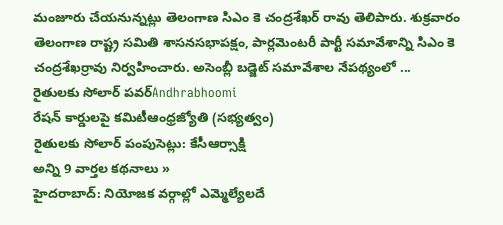మంజూరు చేయనున్నట్లు తెలంగాణ సిఎం కె చంద్రశేఖర్ రావు తెలిపారు. శుక్రవారం తెలంగాణ రాష్ట్ర సమితి శాసనసభాపక్షం, పార్లమెంటరీ పార్టీ సమావేశాన్ని సిఎం కె చంద్రశేఖర్రావు నిర్వహించారు. అసెంబ్లీ బడ్జెట్ సమావేశాల నేపథ్యంలో ...
రైతులకు సోలార్ పవర్Andhrabhoomi
రేషన్ కార్డులపై కమిటీఆంధ్రజ్యోతి (సభ్యత్వం)
రైతులకు సోలార్ పంపుసెట్లు: కేసీఆర్సాక్షి
అన్ని 9 వార్తల కథనాలు »
హైదరాబాద్: నియోజక వర్గాల్లో ఎమ్మెల్యేలదే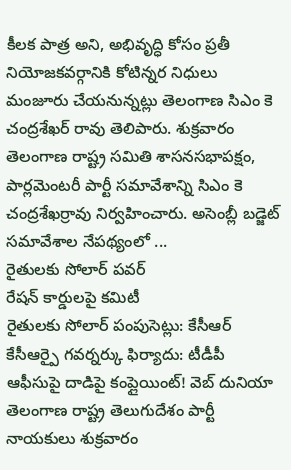కీలక పాత్ర అని, అభివృద్ధి కోసం ప్రతీ నియోజకవర్గానికి కోటిన్నర నిధులు మంజూరు చేయనున్నట్లు తెలంగాణ సిఎం కె చంద్రశేఖర్ రావు తెలిపారు. శుక్రవారం తెలంగాణ రాష్ట్ర సమితి శాసనసభాపక్షం, పార్లమెంటరీ పార్టీ సమావేశాన్ని సిఎం కె చంద్రశేఖర్రావు నిర్వహించారు. అసెంబ్లీ బడ్జెట్ సమావేశాల నేపథ్యంలో ...
రైతులకు సోలార్ పవర్
రేషన్ కార్డులపై కమిటీ
రైతులకు సోలార్ పంపుసెట్లు: కేసీఆర్
కేసీఆర్పై గవర్నర్కు ఫిర్యాదు: టీడీపీ ఆఫీసుపై దాడిపై కంప్లైయింట్! వెబ్ దునియా
తెలంగాణ రాష్ట్ర తెలుగుదేశం పార్టీ నాయకులు శుక్రవారం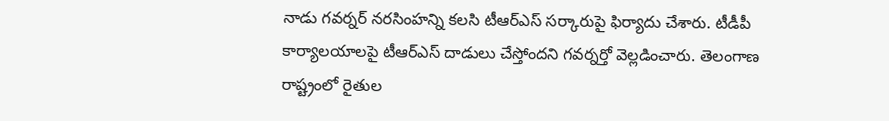నాడు గవర్నర్ నరసింహన్ని కలసి టీఆర్ఎస్ సర్కారుపై ఫిర్యాదు చేశారు. టీడీపీ కార్యాలయాలపై టీఆర్ఎస్ దాడులు చేస్తోందని గవర్నర్తో వెల్లడించారు. తెలంగాణ రాష్ట్రంలో రైతుల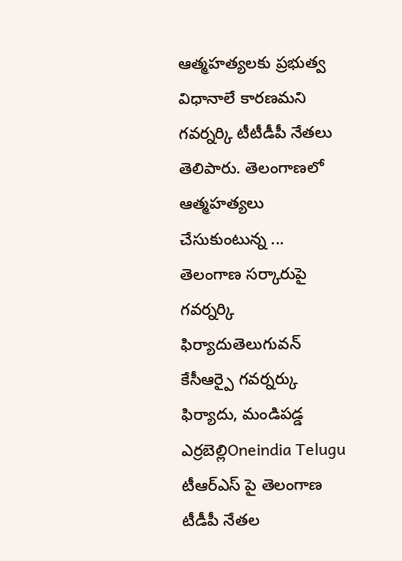ఆత్మహత్యలకు ప్రభుత్వ విధానాలే కారణమని గవర్నర్కి టీటీడీపీ నేతలు తెలిపారు. తెలంగాణలో ఆత్మహత్యలు చేసుకుంటున్న ...
తెలంగాణ సర్కారుపై గవర్నర్కి ఫిర్యాదుతెలుగువన్
కేసీఆర్పై గవర్నర్కు ఫిర్యాదు, మండిపడ్డ ఎర్రబెల్లిOneindia Telugu
టీఆర్ఎస్ పై తెలంగాణ టీడీపీ నేతల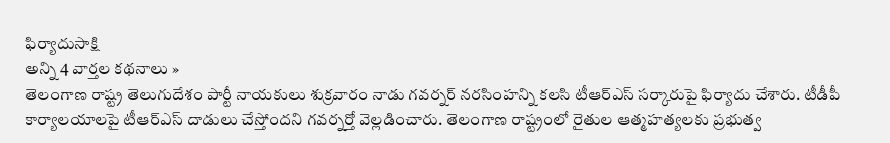ఫిర్యాదుసాక్షి
అన్ని 4 వార్తల కథనాలు »
తెలంగాణ రాష్ట్ర తెలుగుదేశం పార్టీ నాయకులు శుక్రవారం నాడు గవర్నర్ నరసింహన్ని కలసి టీఆర్ఎస్ సర్కారుపై ఫిర్యాదు చేశారు. టీడీపీ కార్యాలయాలపై టీఆర్ఎస్ దాడులు చేస్తోందని గవర్నర్తో వెల్లడించారు. తెలంగాణ రాష్ట్రంలో రైతుల ఆత్మహత్యలకు ప్రభుత్వ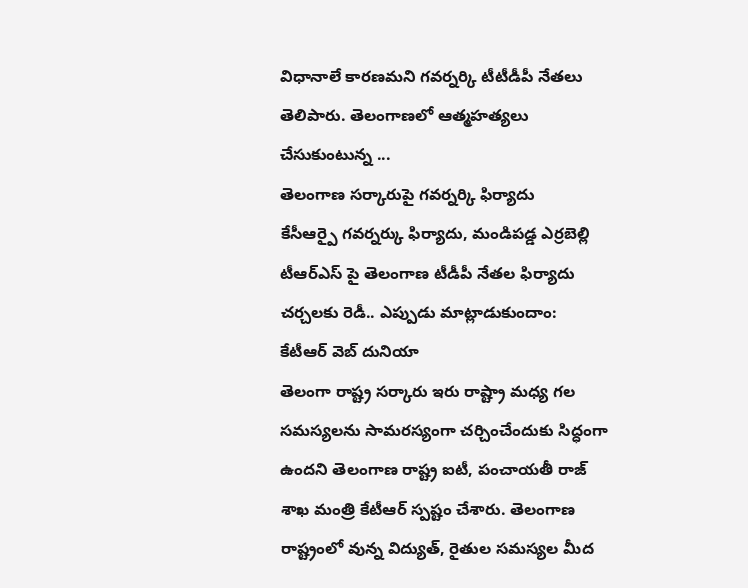విధానాలే కారణమని గవర్నర్కి టీటీడీపీ నేతలు తెలిపారు. తెలంగాణలో ఆత్మహత్యలు చేసుకుంటున్న ...
తెలంగాణ సర్కారుపై గవర్నర్కి ఫిర్యాదు
కేసీఆర్పై గవర్నర్కు ఫిర్యాదు, మండిపడ్డ ఎర్రబెల్లి
టీఆర్ఎస్ పై తెలంగాణ టీడీపీ నేతల ఫిర్యాదు
చర్చలకు రెడీ.. ఎప్పుడు మాట్లాడుకుందాం: కేటీఆర్ వెబ్ దునియా
తెలంగా రాష్ట్ర సర్కారు ఇరు రాష్ట్రా మధ్య గల సమస్యలను సామరస్యంగా చర్చించేందుకు సిద్ధంగా ఉందని తెలంగాణ రాష్ట్ర ఐటీ, పంచాయతీ రాజ్ శాఖ మంత్రి కేటీఆర్ స్పష్టం చేశారు. తెలంగాణ రాష్ట్రంలో వున్న విద్యుత్, రైతుల సమస్యల మీద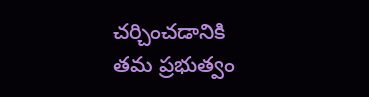చర్చించడానికి తమ ప్రభుత్వం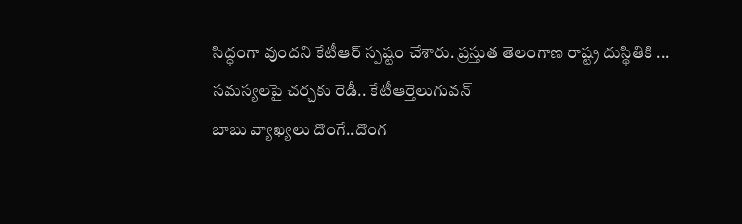సిద్ధంగా వుందని కేటీఆర్ స్పష్టం చేశారు. ప్రస్తుత తెలంగాణ రాష్ట్ర దుస్థితికి ...
సమస్యలపై చర్చకు రెడీ.. కేటీఆర్తెలుగువన్
బాబు వ్యాఖ్యలు దొంగే..దొంగ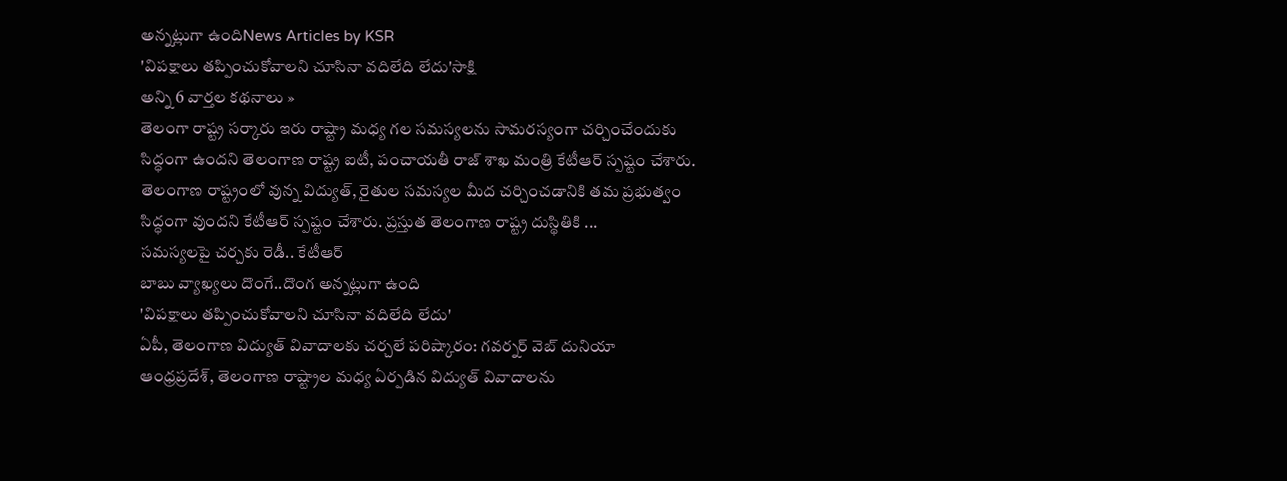అన్నట్లుగా ఉందిNews Articles by KSR
'విపక్షాలు తప్పించుకోవాలని చూసినా వదిలేది లేదు'సాక్షి
అన్ని 6 వార్తల కథనాలు »
తెలంగా రాష్ట్ర సర్కారు ఇరు రాష్ట్రా మధ్య గల సమస్యలను సామరస్యంగా చర్చించేందుకు సిద్ధంగా ఉందని తెలంగాణ రాష్ట్ర ఐటీ, పంచాయతీ రాజ్ శాఖ మంత్రి కేటీఆర్ స్పష్టం చేశారు. తెలంగాణ రాష్ట్రంలో వున్న విద్యుత్, రైతుల సమస్యల మీద చర్చించడానికి తమ ప్రభుత్వం సిద్ధంగా వుందని కేటీఆర్ స్పష్టం చేశారు. ప్రస్తుత తెలంగాణ రాష్ట్ర దుస్థితికి ...
సమస్యలపై చర్చకు రెడీ.. కేటీఆర్
బాబు వ్యాఖ్యలు దొంగే..దొంగ అన్నట్లుగా ఉంది
'విపక్షాలు తప్పించుకోవాలని చూసినా వదిలేది లేదు'
ఏపీ, తెలంగాణ విద్యుత్ వివాదాలకు చర్చలే పరిష్కారం: గవర్నర్ వెబ్ దునియా
ఆంధ్రప్రదేశ్, తెలంగాణ రాష్ట్రాల మధ్య ఏర్పడిన విద్యుత్ వివాదాలను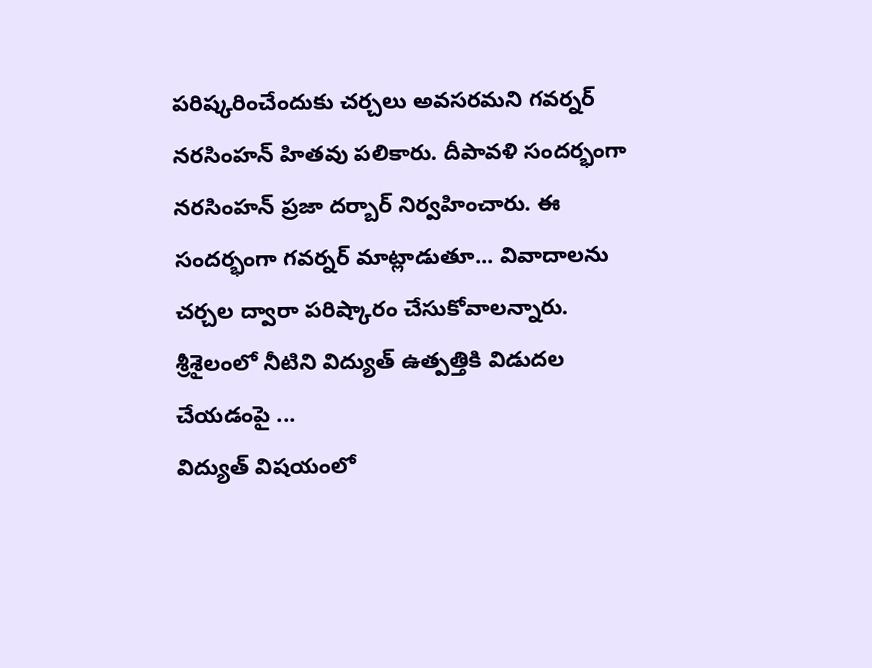పరిష్కరించేందుకు చర్చలు అవసరమని గవర్నర్ నరసింహన్ హితవు పలికారు. దీపావళి సందర్భంగా నరసింహన్ ప్రజా దర్బార్ నిర్వహించారు. ఈ సందర్భంగా గవర్నర్ మాట్లాడుతూ... వివాదాలను చర్చల ద్వారా పరిష్కారం చేసుకోవాలన్నారు. శ్రీశైలంలో నీటిని విద్యుత్ ఉత్పత్తికి విడుదల చేయడంపై ...
విద్యుత్ విషయంలో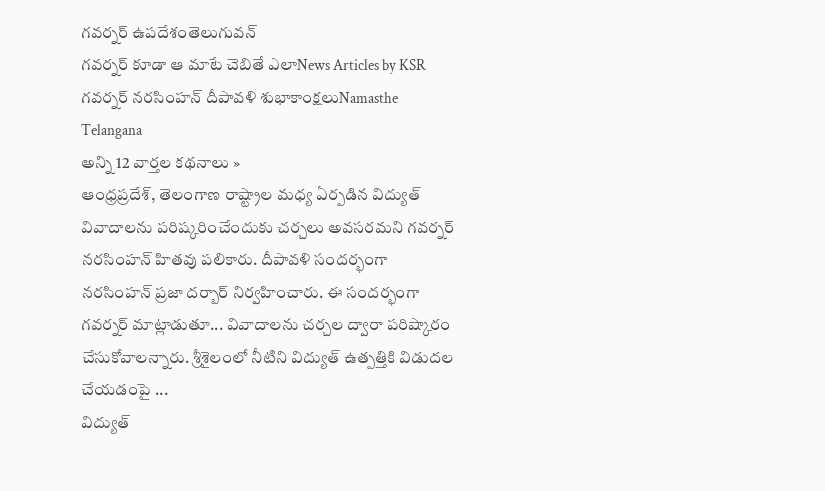గవర్నర్ ఉపదేశంతెలుగువన్
గవర్నర్ కూడా ఆ మాటే చెబితే ఎలాNews Articles by KSR
గవర్నర్ నరసింహన్ దీపావళి శుభాకాంక్షలుNamasthe Telangana
అన్ని 12 వార్తల కథనాలు »
ఆంధ్రప్రదేశ్, తెలంగాణ రాష్ట్రాల మధ్య ఏర్పడిన విద్యుత్ వివాదాలను పరిష్కరించేందుకు చర్చలు అవసరమని గవర్నర్ నరసింహన్ హితవు పలికారు. దీపావళి సందర్భంగా నరసింహన్ ప్రజా దర్బార్ నిర్వహించారు. ఈ సందర్భంగా గవర్నర్ మాట్లాడుతూ... వివాదాలను చర్చల ద్వారా పరిష్కారం చేసుకోవాలన్నారు. శ్రీశైలంలో నీటిని విద్యుత్ ఉత్పత్తికి విడుదల చేయడంపై ...
విద్యుత్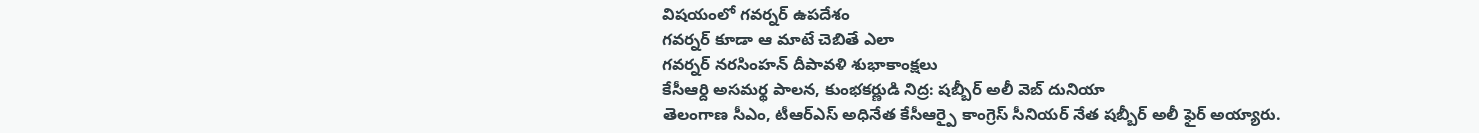విషయంలో గవర్నర్ ఉపదేశం
గవర్నర్ కూడా ఆ మాటే చెబితే ఎలా
గవర్నర్ నరసింహన్ దీపావళి శుభాకాంక్షలు
కేసీఆర్ది అసమర్థ పాలన, కుంభకర్ణుడి నిద్ర: షబ్బీర్ అలీ వెబ్ దునియా
తెలంగాణ సీఎం, టీఆర్ఎస్ అధినేత కేసీఆర్పై కాంగ్రెస్ సీనియర్ నేత షబ్బీర్ అలీ ఫైర్ అయ్యారు.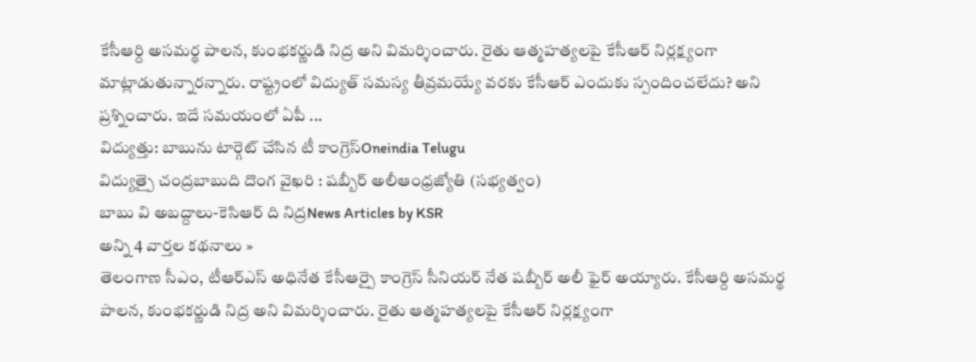కేసీఆర్ది అసమర్థ పాలన, కుంభకర్ణుడి నిద్ర అని విమర్శించారు. రైతు ఆత్మహత్యలపై కేసీఆర్ నిర్లక్ష్యంగా మాట్లాడుతున్నారన్నారు. రాష్ట్రంలో విద్యుత్ సమస్య తీవ్రమయ్యే వరకు కేసీఆర్ ఎందుకు స్పందించలేదు? అని ప్రశ్నించారు. ఇదే సమయంలో ఏపీ ...
విద్యుత్తు: బాబును టార్గెట్ చేసిన టీ కాంగ్రెస్Oneindia Telugu
విద్యుత్పై చంద్రబాబుది దొంగ వైఖరి : షబ్బీర్ అలీఆంధ్రజ్యోతి (సభ్యత్వం)
బాబు వి అబద్దాలు-కెసిఆర్ ది నిద్రNews Articles by KSR
అన్ని 4 వార్తల కథనాలు »
తెలంగాణ సీఎం, టీఆర్ఎస్ అధినేత కేసీఆర్పై కాంగ్రెస్ సీనియర్ నేత షబ్బీర్ అలీ ఫైర్ అయ్యారు. కేసీఆర్ది అసమర్థ పాలన, కుంభకర్ణుడి నిద్ర అని విమర్శించారు. రైతు ఆత్మహత్యలపై కేసీఆర్ నిర్లక్ష్యంగా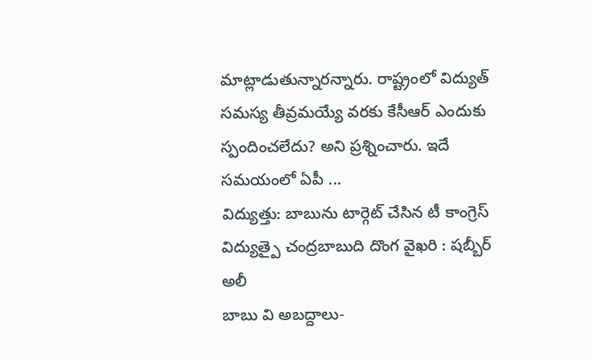మాట్లాడుతున్నారన్నారు. రాష్ట్రంలో విద్యుత్ సమస్య తీవ్రమయ్యే వరకు కేసీఆర్ ఎందుకు స్పందించలేదు? అని ప్రశ్నించారు. ఇదే సమయంలో ఏపీ ...
విద్యుత్తు: బాబును టార్గెట్ చేసిన టీ కాంగ్రెస్
విద్యుత్పై చంద్రబాబుది దొంగ వైఖరి : షబ్బీర్ అలీ
బాబు వి అబద్దాలు-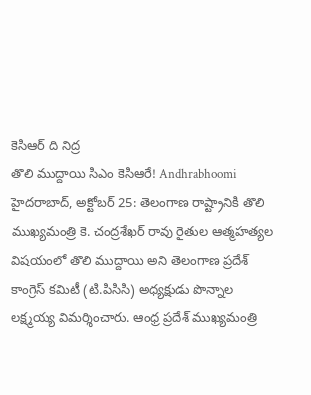కెసిఆర్ ది నిద్ర
తొలి ముద్దాయి సిఎం కెసిఆరే! Andhrabhoomi
హైదరాబాద్, అక్టోబర్ 25: తెలంగాణ రాష్ట్రానికి తొలి ముఖ్యమంత్రి కె. చంద్రశేఖర్ రావు రైతుల ఆత్మహత్యల విషయంలో తొలి ముద్దాయి అని తెలంగాణ ప్రదేశ్ కాంగ్రెస్ కమిటీ (టి.పిసిసి) అధ్యక్షుడు పొన్నాల లక్ష్మయ్య విమర్శించారు. ఆంధ్ర ప్రదేశ్ ముఖ్యమంత్రి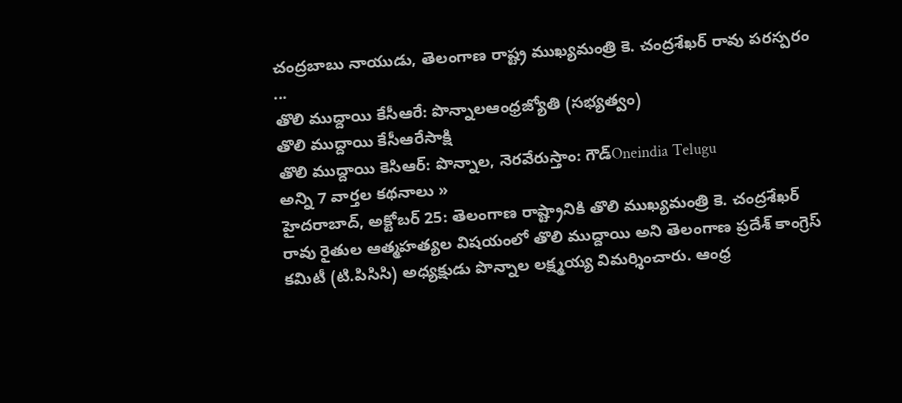చంద్రబాబు నాయుడు, తెలంగాణ రాష్ట్ర ముఖ్యమంత్రి కె. చంద్రశేఖర్ రావు పరస్పరం ...
తొలి ముద్దాయి కేసీఆరే: పొన్నాలఆంధ్రజ్యోతి (సభ్యత్వం)
తొలి ముద్దాయి కేసీఆరేసాక్షి
తొలి ముద్దాయి కెసిఆర్: పొన్నాల, నెరవేరుస్తాం: గౌడ్Oneindia Telugu
అన్ని 7 వార్తల కథనాలు »
హైదరాబాద్, అక్టోబర్ 25: తెలంగాణ రాష్ట్రానికి తొలి ముఖ్యమంత్రి కె. చంద్రశేఖర్ రావు రైతుల ఆత్మహత్యల విషయంలో తొలి ముద్దాయి అని తెలంగాణ ప్రదేశ్ కాంగ్రెస్ కమిటీ (టి.పిసిసి) అధ్యక్షుడు పొన్నాల లక్ష్మయ్య విమర్శించారు. ఆంధ్ర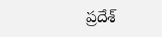ప్రదేశ్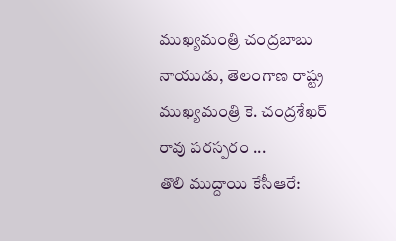ముఖ్యమంత్రి చంద్రబాబు నాయుడు, తెలంగాణ రాష్ట్ర ముఖ్యమంత్రి కె. చంద్రశేఖర్ రావు పరస్పరం ...
తొలి ముద్దాయి కేసీఆరే: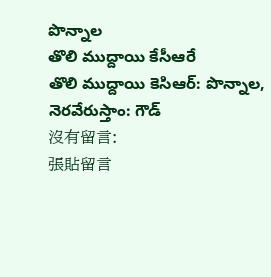పొన్నాల
తొలి ముద్దాయి కేసీఆరే
తొలి ముద్దాయి కెసిఆర్: పొన్నాల, నెరవేరుస్తాం: గౌడ్
沒有留言:
張貼留言